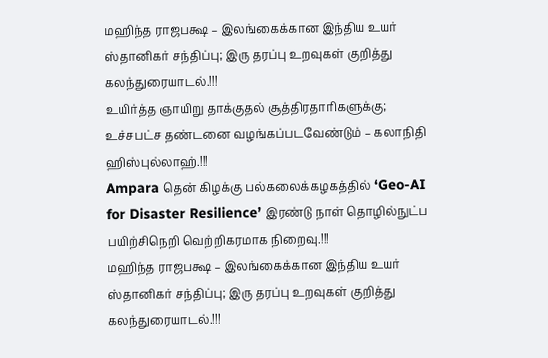மஹிந்த ராஜபக்ஷ – இலங்கைக்கான இந்திய உயர் ஸ்தானிகர் சந்திப்பு; இரு தரப்பு உறவுகள் குறித்து கலந்துரையாடல்.!!!
உயிர்த்த ஞாயிறு தாக்குதல் சூத்திரதாரிகளுக்கு; உச்சபட்ச தண்டனை வழங்கப்படவேண்டும் – கலாநிதி ஹிஸ்புல்லாஹ்.!!!
Ampara தென் கிழக்கு பல்கலைக்கழகத்தில் ‘Geo-AI for Disaster Resilience’ இரண்டு நாள் தொழில்நுட்ப பயிற்சிநெறி வெற்றிகரமாக நிறைவு.!!!
மஹிந்த ராஜபக்ஷ – இலங்கைக்கான இந்திய உயர் ஸ்தானிகர் சந்திப்பு; இரு தரப்பு உறவுகள் குறித்து கலந்துரையாடல்.!!!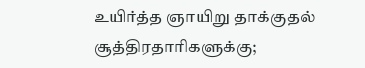உயிர்த்த ஞாயிறு தாக்குதல் சூத்திரதாரிகளுக்கு;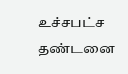உச்சபட்ச தண்டனை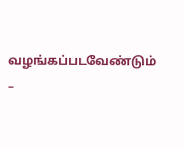வழங்கப்படவேண்டும் –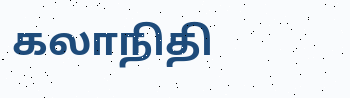கலாநிதி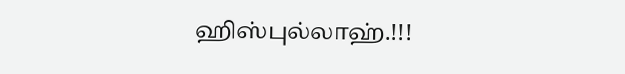ஹிஸ்புல்லாஹ்.!!!